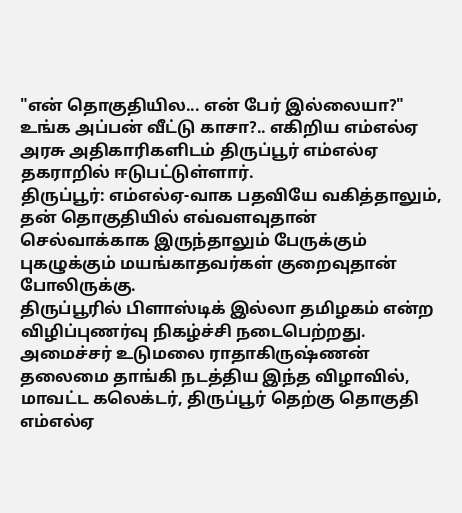"என் தொகுதியில... என் பேர் இல்லையா?" உங்க அப்பன் வீட்டு காசா?.. எகிறிய எம்எல்ஏ
அரசு அதிகாரிகளிடம் திருப்பூர் எம்எல்ஏ தகராறில் ஈடுபட்டுள்ளார்.
திருப்பூர்: எம்எல்ஏ-வாக பதவியே வகித்தாலும், தன் தொகுதியில் எவ்வளவுதான் செல்வாக்காக இருந்தாலும் பேருக்கும் புகழுக்கும் மயங்காதவர்கள் குறைவுதான் போலிருக்கு.
திருப்பூரில் பிளாஸ்டிக் இல்லா தமிழகம் என்ற விழிப்புணர்வு நிகழ்ச்சி நடைபெற்றது. அமைச்சர் உடுமலை ராதாகிருஷ்ணன் தலைமை தாங்கி நடத்திய இந்த விழாவில், மாவட்ட கலெக்டர், திருப்பூர் தெற்கு தொகுதி எம்எல்ஏ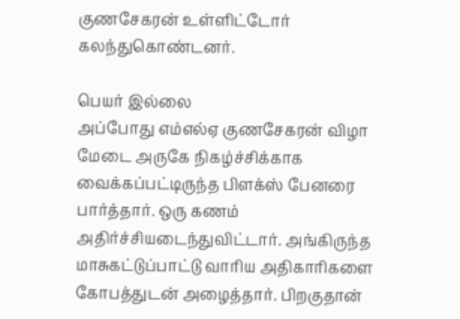குணசேகரன் உள்ளிட்டோர் கலந்துகொண்டனர்.

பெயர் இல்லை
அப்போது எம்எல்ஏ குணசேகரன் விழா மேடை அருகே நிகழ்ச்சிக்காக வைக்கப்பட்டிருந்த பிளக்ஸ் பேனரை பார்த்தார். ஒரு கணம் அதிர்ச்சியடைந்துவிட்டார். அங்கிருந்த மாசுகட்டுப்பாட்டு வாரிய அதிகாரிகளை கோபத்துடன் அழைத்தார். பிறகுதான்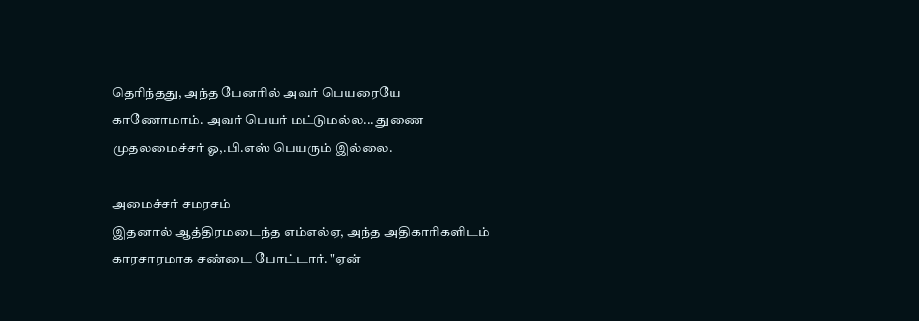தெரிந்தது, அந்த பேனரில் அவர் பெயரையே காணோமாம். அவர் பெயர் மட்டுமல்ல... துணை முதலமைச்சர் ஓ,.பி.எஸ் பெயரும் இல்லை.

அமைச்சர் சமரசம்
இதனால் ஆத்திரமடைந்த எம்எல்ஏ, அந்த அதிகாரிகளிடம் காரசாரமாக சண்டை போட்டார். "ஏன்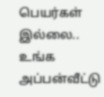பெயர்கள் இல்லை.. உங்க அப்பன்வீட்டு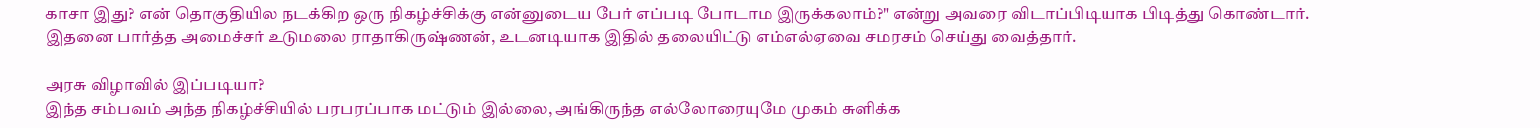காசா இது? என் தொகுதியில நடக்கிற ஒரு நிகழ்ச்சிக்கு என்னுடைய பேர் எப்படி போடாம இருக்கலாம்?" என்று அவரை விடாப்பிடியாக பிடித்து கொண்டார்.
இதனை பார்த்த அமைச்சர் உடுமலை ராதாகிருஷ்ணன், உடனடியாக இதில் தலையிட்டு எம்எல்ஏவை சமரசம் செய்து வைத்தார்.

அரசு விழாவில் இப்படியா?
இந்த சம்பவம் அந்த நிகழ்ச்சியில் பரபரப்பாக மட்டும் இல்லை, அங்கிருந்த எல்லோரையுமே முகம் சுளிக்க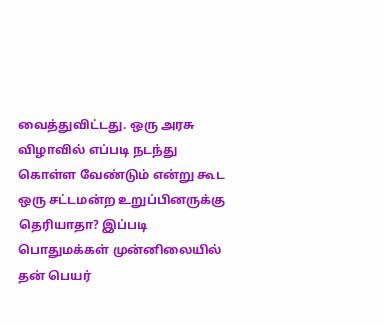வைத்துவிட்டது. ஒரு அரசு விழாவில் எப்படி நடந்து கொள்ள வேண்டும் என்று கூட ஒரு சட்டமன்ற உறுப்பினருக்கு தெரியாதா? இப்படி பொதுமக்கள் முன்னிலையில் தன் பெயர்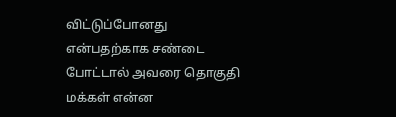விட்டுப்போனது என்பதற்காக சண்டை போட்டால் அவரை தொகுதி மக்கள் என்ன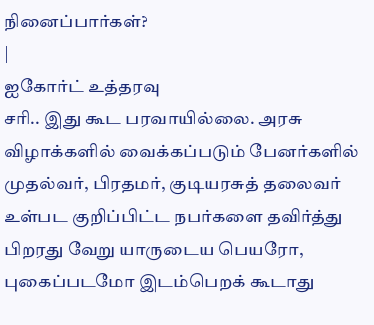நினைப்பார்கள்?
|
ஐகோர்ட் உத்தரவு
சரி.. இது கூட பரவாயில்லை. அரசு விழாக்களில் வைக்கப்படும் பேனர்களில் முதல்வர், பிரதமர், குடியரசுத் தலைவர் உள்பட குறிப்பிட்ட நபர்களை தவிர்த்து பிறரது வேறு யாருடைய பெயரோ, புகைப்படமோ இடம்பெறக் கூடாது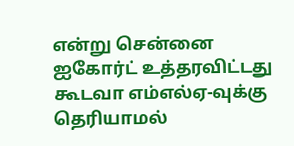என்று சென்னை ஐகோர்ட் உத்தரவிட்டது கூடவா எம்எல்ஏ-வுக்கு தெரியாமல்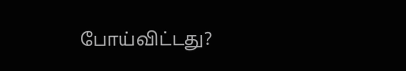போய்விட்டது?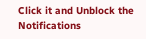Click it and Unblock the Notifications